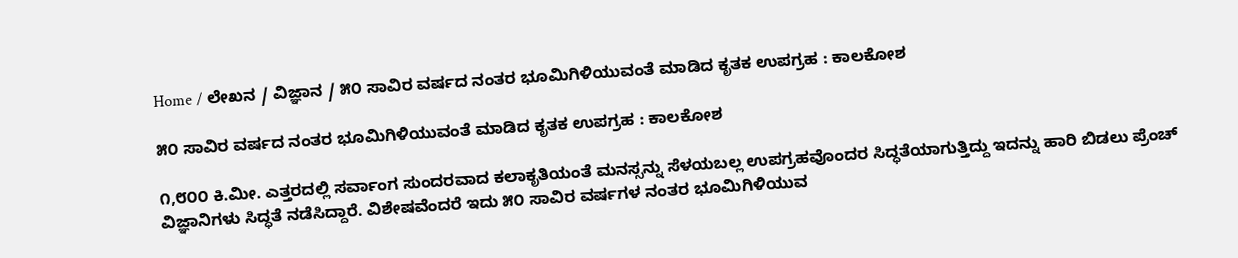Home / ಲೇಖನ / ವಿಜ್ಞಾನ / ೫೦ ಸಾವಿರ ವರ್ಷದ ನಂತರ ಭೂಮಿಗಿಳಿಯುವಂತೆ ಮಾಡಿದ ಕೃತಕ ಉಪಗ್ರಹ : ಕಾಲಕೋಶ

೫೦ ಸಾವಿರ ವರ್ಷದ ನಂತರ ಭೂಮಿಗಿಳಿಯುವಂತೆ ಮಾಡಿದ ಕೃತಕ ಉಪಗ್ರಹ : ಕಾಲಕೋಶ

೧,೮೦೦ ಕಿ.ಮೀ. ಎತ್ತರದಲ್ಲಿ ಸರ್ವಾಂಗ ಸುಂದರವಾದ ಕಲಾಕೃತಿಯಂತೆ ಮನಸ್ಸನ್ನು ಸೆಳಯಬಲ್ಲ ಉಪಗ್ರಹವೊಂದರ ಸಿದ್ಧತೆಯಾಗುತ್ತಿದ್ದು ಇದನ್ನು ಹಾರಿ ಬಿಡಲು ಪ್ರೆಂಚ್ ವಿಜ್ಞಾನಿಗಳು ಸಿದ್ಧತೆ ನಡೆಸಿದ್ದಾರೆ. ವಿಶೇಷವೆಂದರೆ ಇದು ೫೦ ಸಾವಿರ ವರ್ಷಗಳ ನಂತರ ಭೂಮಿಗಿಳಿಯುವ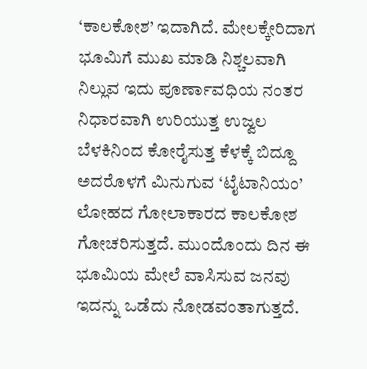‘ಕಾಲಕೋಶ’ ಇದಾಗಿದೆ. ಮೇಲಕ್ಕೇರಿದಾಗ ಭೂಮಿಗೆ ಮುಖ ಮಾಡಿ ನಿಶ್ಚಲವಾಗಿ ನಿಲ್ಲುವ ಇದು ಪೂರ್ಣಾವಧಿಯ ನಂತರ ನಿಧಾರವಾಗಿ ಉರಿಯುತ್ತ ಉಜ್ವಲ ಬೆಳಕಿನಿಂದ ಕೋರೈಸುತ್ತ ಕೆಳಕ್ಕೆ ಬಿದ್ದೂ ಅದರೊಳಗೆ ಮಿನುಗುವ ‘ಟೈಟಾನಿಯಂ’ ಲೋಹದ ಗೋಲಾಕಾರದ ಕಾಲಕೋಶ ಗೋಚರಿಸುತ್ತದೆ. ಮುಂದೊಂದು ದಿನ ಈ ಭೂಮಿಯ ಮೇಲೆ ವಾಸಿಸುವ ಜನವು ಇದನ್ನು ಒಡೆದು ನೋಡವಂತಾಗುತ್ತದೆ.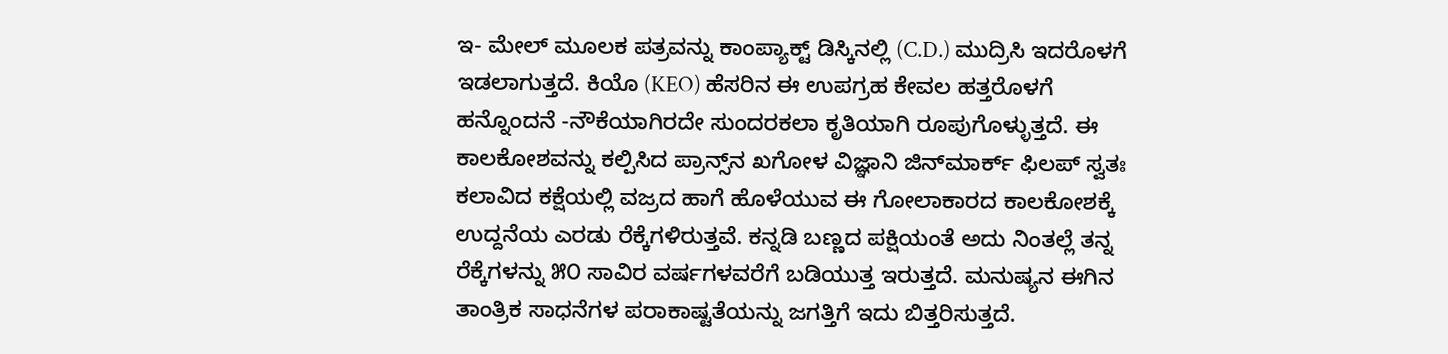ಇ- ಮೇಲ್ ಮೂಲಕ ಪತ್ರವನ್ನು ಕಾಂಪ್ಯಾಕ್ಟ್ ಡಿಸ್ಕಿನಲ್ಲಿ (C.D.) ಮುದ್ರಿಸಿ ಇದರೊಳಗೆ ಇಡಲಾಗುತ್ತದೆ. ಕಿಯೊ (KEO) ಹೆಸರಿನ ಈ ಉಪಗ್ರಹ ಕೇವಲ ಹತ್ತರೊಳಗೆ ಹನ್ನೊಂದನೆ -ನೌಕೆಯಾಗಿರದೇ ಸುಂದರಕಲಾ ಕೃತಿಯಾಗಿ ರೂಪುಗೊಳ್ಳುತ್ತದೆ. ಈ ಕಾಲಕೋಶವನ್ನು ಕಲ್ಪಿಸಿದ ಪ್ರಾನ್ಸ್‌ನ ಖಗೋಳ ವಿಜ್ಞಾನಿ ಜಿನ್‌ಮಾರ್ಕ್ ಫಿಲಪ್ ಸ್ವತಃ ಕಲಾವಿದ ಕಕ್ಷೆಯಲ್ಲಿ ವಜ್ರದ ಹಾಗೆ ಹೊಳೆಯುವ ಈ ಗೋಲಾಕಾರದ ಕಾಲಕೋಶಕ್ಕೆ ಉದ್ದನೆಯ ಎರಡು ರೆಕ್ಕೆಗಳಿರುತ್ತವೆ. ಕನ್ನಡಿ ಬಣ್ಣದ ಪಕ್ಷಿಯಂತೆ ಅದು ನಿಂತಲ್ಲೆ ತನ್ನ ರೆಕ್ಕೆಗಳನ್ನು ೫೦ ಸಾವಿರ ವರ್ಷಗಳವರೆಗೆ ಬಡಿಯುತ್ತ ಇರುತ್ತದೆ. ಮನುಷ್ಯನ ಈಗಿನ ತಾಂತ್ರಿಕ ಸಾಧನೆಗಳ ಪರಾಕಾಷ್ಟತೆಯನ್ನು ಜಗತ್ತಿಗೆ ಇದು ಬಿತ್ತರಿಸುತ್ತದೆ.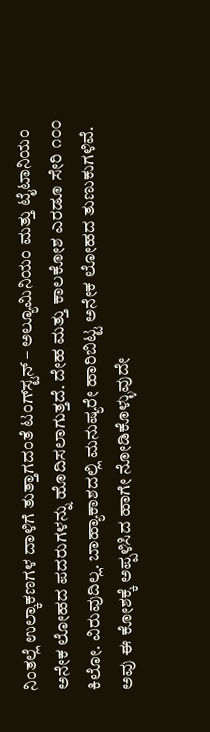ನಿಂತಲ್ಲೆ ಉಲ್ಕಾಕಣಗಳ ದಾಳಿಗೆ ತುತ್ತಾಗದಂತೆ ಟಂಗ್‌ಸ್ಟನ್ – ಅಲ್ಯೂಮಿನಿಯಂ ಮತ್ತು ಟೈಟಾನಿಯಂ ಅನೇಕ ಲೋಹದ ಪದರುಗಳನ್ನು ಹೊದಿಸಲಾಗುತ್ತದೆ. ದೇಹ ಮತ್ತು ಕಾಲಕೋಶ ಎರಡೂ ಸೇರಿ ೧೦೦ ಕಿಲೋ. ವಿರುವುದಿಲ್ಲ. ಬಾಹ್ಯಾಕಾಶದಲ್ಲಿ ಮನುಷ್ಯರೇ ಹಾರಿಬಿಟ್ಟ ಅನೇಕ ಲೋಹದ ತುಣುಕುಗಳಿವೆ. ಅವು ಈ ಕೋಶಕ್ಕೆ ಅಪ್ಪಳಿಸಿದ ಹಾಗೇ ನೋಡಿಕೊಳ್ಳುವುದೇ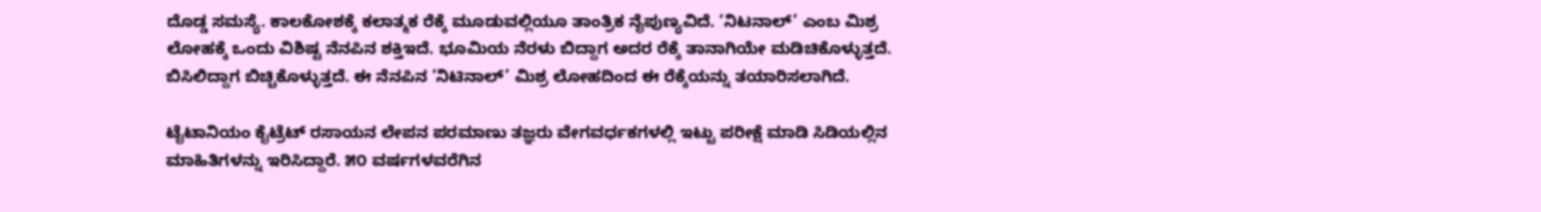ದೊಡ್ಡ ಸಮಸ್ಯೆ. ಕಾಲಕೋಶಕ್ಕೆ ಕಲಾತ್ಮಕ ರೆಕ್ಕೆ ಮೂಡುವಲ್ಲಿಯೂ ತಾಂತ್ರಿಕ ನೈಪುಣ್ಯವಿದೆ. ‘ನಿಟನಾಲ್’ ಎಂಬ ಮಿಶ್ರ ಲೋಹಕ್ಕೆ ಒಂದು ವಿಶಿಷ್ಟ ನೆನಪಿನ ಶಕ್ತಿ‌ಇದೆ. ಭೂಮಿಯ ನೆರಳು ಬಿದ್ದಾಗ ಅದರ ರೆಕ್ಕೆ ತಾನಾಗಿಯೇ ಮಡಿಚಿಕೊಳ್ಳುತ್ತದೆ. ಬಿಸಿಲಿದ್ದಾಗ ಬಿಚ್ಚಿಕೊಳ್ಳುತ್ತದೆ. ಈ ನೆನಪಿನ ‘ನಿಟಿನಾಲ್’ ಮಿಶ್ರ ಲೋಹದಿಂದ ಈ ರೆಕ್ಕೆಯನ್ನು ತಯಾರಿಸಲಾಗಿದೆ.

ಟೈಟಾನಿಯಂ ಕೈಟ್ರೆಟ್ ರಸಾಯನ ಲೇಪನ ಪರಮಾಣು ತಜ್ಞರು ವೇಗವರ್ಧಕಗಳಲ್ಲಿ ಇಟ್ಟು ಪರೀಕ್ಷೆ ಮಾಡಿ ಸಿಡಿಯಲ್ಲಿನ ಮಾಹಿತಿಗಳನ್ನು ಇರಿಸಿದ್ದಾರೆ. ೫೦ ವರ್ಷಗಳವರೆಗಿನ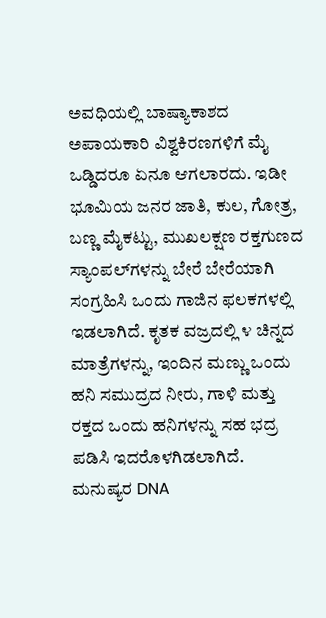ಅವಧಿಯಲ್ಲಿ ಬಾಷ್ಯಾಕಾಶದ ಅಪಾಯಕಾರಿ ವಿಶ್ವಕಿರಣಗಳಿಗೆ ಮೈ ಒಡ್ಡಿದರೂ ಏನೂ ಆಗಲಾರದು. ಇಡೀ ಭೂಮಿಯ ಜನರ ಜಾತಿ, ಕುಲ, ಗೋತ್ರ, ಬಣ್ಣ ಮೈಕಟ್ಟು, ಮುಖಲಕ್ಷಣ ರಕ್ತಗುಣದ ಸ್ಯಾಂಪಲ್‌ಗಳನ್ನು ಬೇರೆ ಬೇರೆಯಾಗಿ ಸಂಗ್ರಹಿಸಿ ಒಂದು ಗಾಜಿನ ಫಲಕಗಳಲ್ಲಿ ಇಡಲಾಗಿದೆ. ಕೃತಕ ವಜ್ರದಲ್ಲಿ ೪ ಚಿನ್ನದ ಮಾತ್ರೆಗಳನ್ನು, ಇಂದಿನ ಮಣ್ಣು ಒಂದು ಹನಿ ಸಮುದ್ರದ ನೀರು, ಗಾಳಿ ಮತ್ತು ರಕ್ತದ ಒಂದು ಹನಿಗಳನ್ನು ಸಹ ಭದ್ರ ಪಡಿಸಿ ಇದರೊಳಗಿಡಲಾಗಿದೆ. ಮನುಷ್ಯರ DNA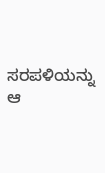ಸರಪಳಿಯನ್ನು ಆ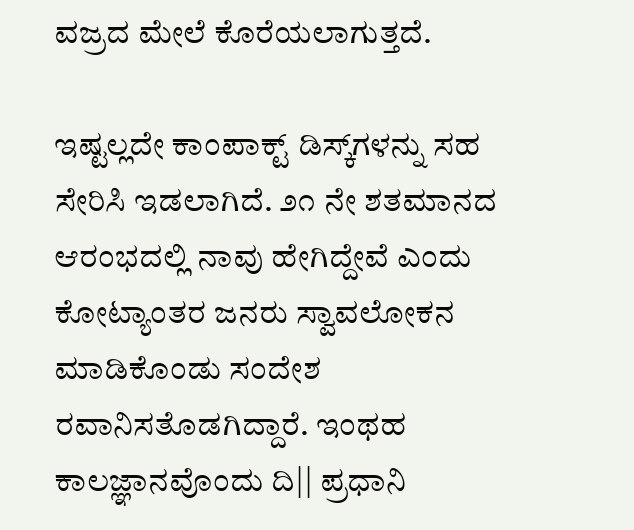ವಜ್ರದ ಮೇಲೆ ಕೊರೆಯಲಾಗುತ್ತದೆ.

ಇಷ್ಟಲ್ಲದೇ ಕಾಂಪಾಕ್ಟ್ ಡಿಸ್ಕ್‌ಗಳನ್ನು ಸಹ ಸೇರಿಸಿ ಇಡಲಾಗಿದೆ. ೨೧ ನೇ ಶತಮಾನದ ಆರಂಭದಲ್ಲಿ ನಾವು ಹೇಗಿದ್ದೇವೆ ಎಂದು ಕೋಟ್ಯಾಂತರ ಜನರು ಸ್ವಾವಲೋಕನ ಮಾಡಿಕೊಂಡು ಸಂದೇಶ ರವಾನಿಸತೊಡಗಿದ್ದಾರೆ. ಇಂಥಹ ಕಾಲಜ್ಞಾನವೊಂದು ದಿ|| ಪ್ರಧಾನಿ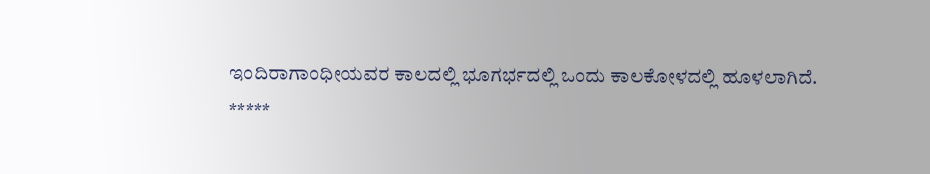ಇಂದಿರಾಗಾಂಧೀಯವರ ಕಾಲದಲ್ಲಿ ಭೂಗರ್ಭದಲ್ಲಿ ಒಂದು ಕಾಲಕೋಳದಲ್ಲಿ ಹೂಳಲಾಗಿದೆ.
*****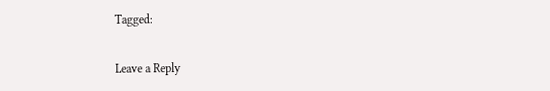Tagged:

Leave a Reply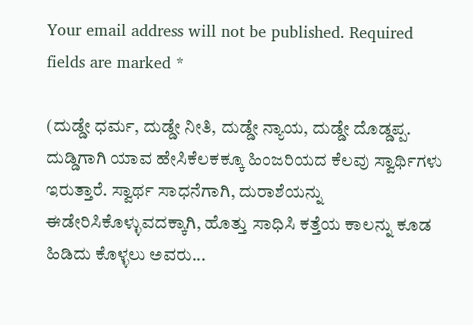Your email address will not be published. Required fields are marked *

(ದುಡ್ಡೇ ಧರ್ಮ, ದುಡ್ಡೇ ನೀತಿ, ದುಡ್ಡೇ ನ್ಯಾಯ, ದುಡ್ಡೇ ದೊಡ್ಡಪ್ಪ. ದುಡ್ಡಿಗಾಗಿ ಯಾವ ಹೇಸಿಕೆಲಕಕ್ಕೂ ಹಿಂಜರಿಯದ ಕೆಲವು ಸ್ವಾರ್ಥಿಗಳು ಇರುತ್ತಾರೆ. ಸ್ವಾರ್ಥ ಸಾಧನೆಗಾಗಿ, ದುರಾಶೆಯನ್ನು ಈಡೇರಿಸಿಕೊಳ್ಳುವದಕ್ಕಾಗಿ, ಹೊತ್ತು ಸಾಧಿಸಿ ಕತ್ತೆಯ ಕಾಲನ್ನು ಕೂಡ ಹಿಡಿದು ಕೊಳ್ಳಲು ಅವರು...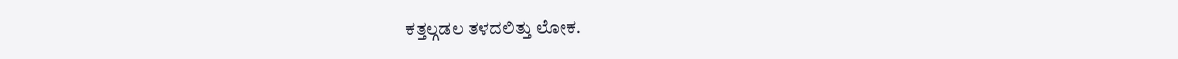ಕತ್ತಲ್ಗಡಲ ತಳದಲಿತ್ತು ಲೋಕ.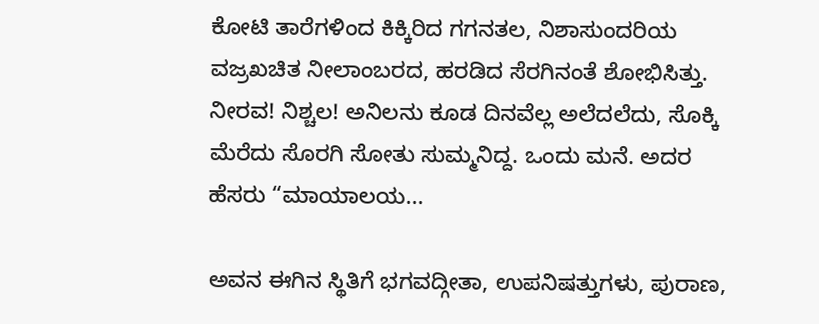ಕೋಟಿ ತಾರೆಗಳಿಂದ ಕಿಕ್ಕಿರಿದ ಗಗನತಲ, ನಿಶಾಸುಂದರಿಯ ವಜ್ರಖಚಿತ ನೀಲಾಂಬರದ, ಹರಡಿದ ಸೆರಗಿನಂತೆ ಶೋಭಿಸಿತ್ತು. ನೀರವ! ನಿಶ್ಚಲ! ಅನಿಲನು ಕೂಡ ದಿನವೆಲ್ಲ ಅಲೆದಲೆದು, ಸೊಕ್ಕಿ ಮೆರೆದು ಸೊರಗಿ ಸೋತು ಸುಮ್ಮನಿದ್ದ. ಒಂದು ಮನೆ. ಅದರ ಹೆಸರು “ಮಾಯಾಲಯ...

ಅವನ ಈಗಿನ ಸ್ಥಿತಿಗೆ ಭಗವದ್ಗೀತಾ, ಉಪನಿಷತ್ತುಗಳು, ಪುರಾಣ,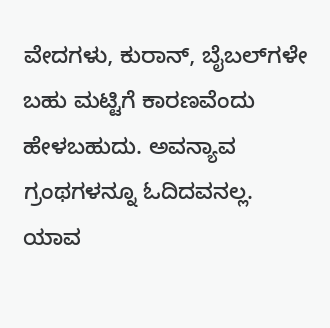ವೇದಗಳು, ಕುರಾನ್, ಬೈಬಲ್‌ಗಳೇ ಬಹು ಮಟ್ಟಿಗೆ ಕಾರಣವೆಂದು ಹೇಳಬಹುದು. ಅವನ್ಯಾವ ಗ್ರಂಥಗಳನ್ನೂ ಓದಿದವನಲ್ಲ. ಯಾವ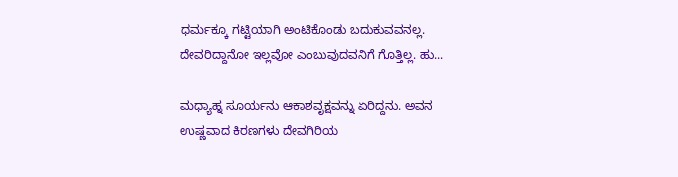ಧರ್ಮಕ್ಕೂ ಗಟ್ಟಿಯಾಗಿ ಅಂಟಿಕೊಂಡು ಬದುಕುವವನಲ್ಲ. ದೇವರಿದ್ದಾನೋ ಇಲ್ಲವೋ ಎಂಬುವುದವನಿಗೆ ಗೊತ್ತಿಲ್ಲ. ಹು...

ಮಧ್ಯಾಹ್ನ ಸೂರ್ಯನು ಆಕಾಶವೃಕ್ಷವನ್ನು ಏರಿದ್ದನು. ಅವನ ಉಷ್ಣವಾದ ಕಿರಣಗಳು ದೇವಗಿರಿಯ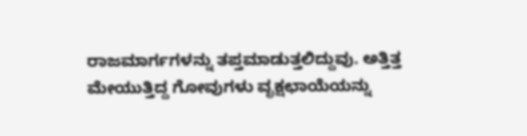ರಾಜಮಾರ್ಗಗಳನ್ನು ತಪ್ತಮಾಡುತ್ತಲಿದ್ದುವು. ಅತ್ತಿತ್ತ ಮೇಯುತ್ತಿದ್ದ ಗೋವುಗಳು ವೃಕ್ಷಛಾಯೆಯನ್ನು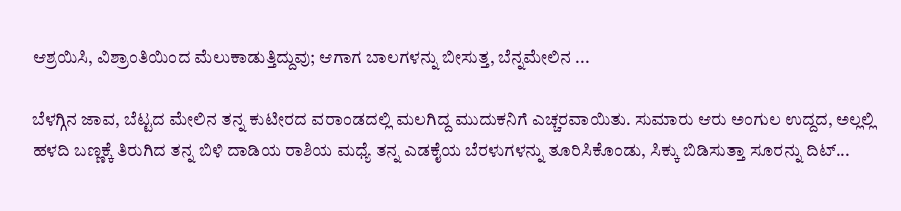ಆಶ್ರಯಿಸಿ, ವಿಶ್ರಾಂತಿಯಿಂದ ಮೆಲುಕಾಡುತ್ತಿದ್ದುವು; ಆಗಾಗ ಬಾಲಗಳನ್ನು ಬೀಸುತ್ತ, ಬೆನ್ನಮೇಲಿನ ...

ಬೆಳಗ್ಗಿನ ಜಾವ, ಬೆಟ್ಟದ ಮೇಲಿನ ತನ್ನ ಕುಟೀರದ ವರಾಂಡದಲ್ಲಿ ಮಲಗಿದ್ದ ಮುದುಕನಿಗೆ ಎಚ್ಚರವಾಯಿತು. ಸುಮಾರು ಆರು ಅಂಗುಲ ಉದ್ದದ, ಅಲ್ಲಲ್ಲಿ ಹಳದಿ ಬಣ್ಣಕ್ಕೆ ತಿರುಗಿದ ತನ್ನ ಬಿಳಿ ದಾಡಿಯ ರಾಶಿಯ ಮಧ್ಯೆ ತನ್ನ ಎಡಕೈಯ ಬೆರಳುಗಳನ್ನು ತೂರಿಸಿಕೊಂಡು, ಸಿಕ್ಕು ಬಿಡಿಸುತ್ತಾ ಸೂರನ್ನು ದಿಟ್...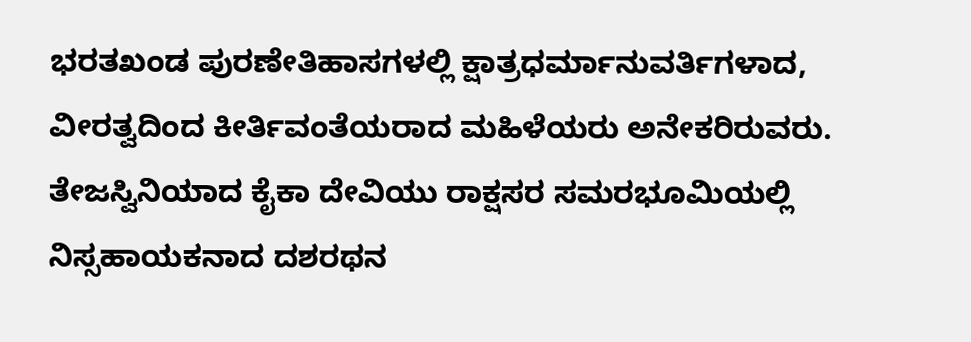ಭರತಖಂಡ ಪುರಣೇತಿಹಾಸಗಳಲ್ಲಿ ಕ್ಷಾತ್ರಧರ್ಮಾನುವರ್ತಿಗಳಾದ, ವೀರತ್ವದಿಂದ ಕೀರ್ತಿವಂತೆಯರಾದ ಮಹಿಳೆಯರು ಅನೇಕರಿರುವರು. ತೇಜಸ್ವಿನಿಯಾದ ಕೈಕಾ ದೇವಿಯು ರಾಕ್ಷಸರ ಸಮರಭೂಮಿಯಲ್ಲಿ ನಿಸ್ಸಹಾಯಕನಾದ ದಶರಥನ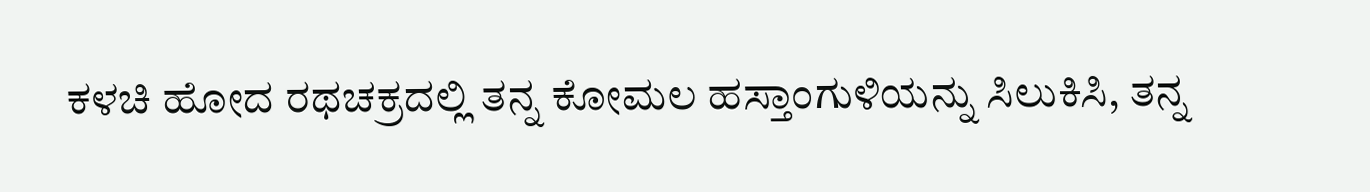ಕಳಚಿ ಹೋದ ರಥಚಕ್ರದಲ್ಲಿ ತನ್ನ ಕೋಮಲ ಹಸ್ತಾಂಗುಳಿಯನ್ನು ಸಿಲುಕಿಸಿ, ತನ್ನ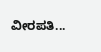ವೀರಪತಿ...